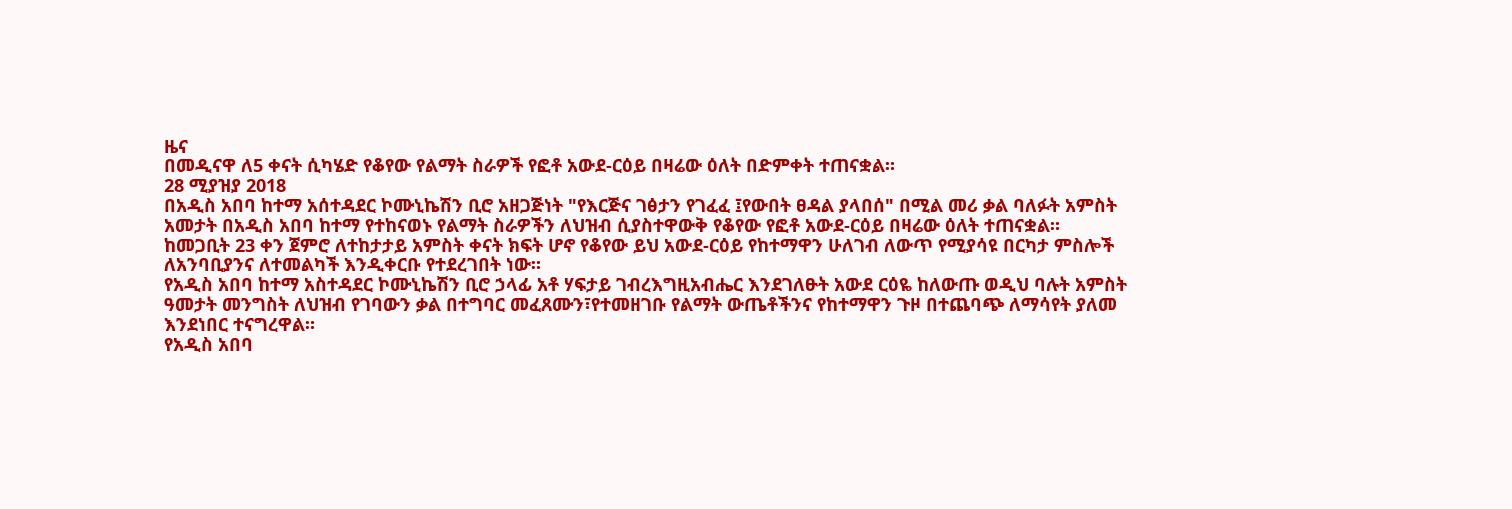ዜና
በመዲናዋ ለ5 ቀናት ሲካሄድ የቆየው የልማት ስራዎች የፎቶ አውደ-ርዕይ በዛሬው ዕለት በድምቀት ተጠናቋል።
28 ሚያዝያ 2018
በአዲስ አበባ ከተማ አሰተዳደር ኮሙኒኬሽን ቢሮ አዘጋጅነት "የእርጅና ገፅታን የገፈፈ ፤የውበት ፀዳል ያላበሰ" በሚል መሪ ቃል ባለፉት አምስት አመታት በአዲስ አበባ ከተማ የተከናወኑ የልማት ስራዎችን ለህዝብ ሲያስተዋውቅ የቆየው የፎቶ አውደ-ርዕይ በዛሬው ዕለት ተጠናቋል።
ከመጋቢት 23 ቀን ጀምሮ ለተከታታይ አምስት ቀናት ክፍት ሆኖ የቆየው ይህ አውደ-ርዕይ የከተማዋን ሁለገብ ለውጥ የሚያሳዩ በርካታ ምስሎች ለአንባቢያንና ለተመልካች እንዲቀርቡ የተደረገበት ነው።
የአዲስ አበባ ከተማ አስተዳደር ኮሙኒኬሽን ቢሮ ኃላፊ አቶ ሃፍታይ ገብረእግዚአብሔር እንደገለፁት አውደ ርዕዬ ከለውጡ ወዲህ ባሉት አምስት ዓመታት መንግስት ለህዝብ የገባውን ቃል በተግባር መፈጸሙን፣የተመዘገቡ የልማት ውጤቶችንና የከተማዋን ጉዞ በተጨባጭ ለማሳየት ያለመ እንደነበር ተናግረዋል።
የአዲስ አበባ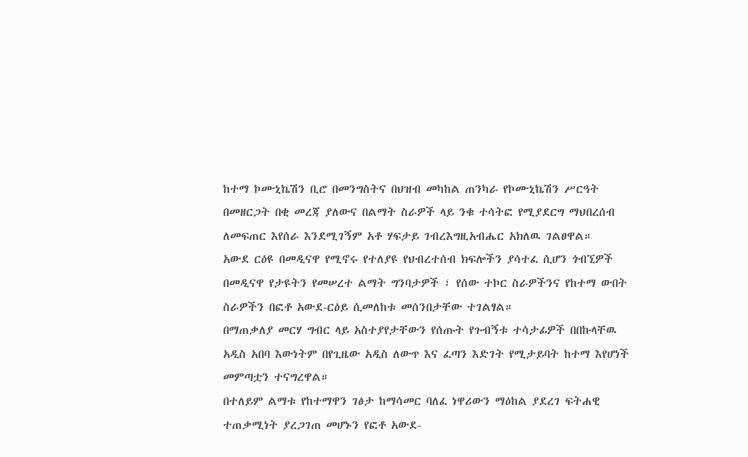ከተማ ኮሙኒኬሽን ቢሮ በመንግስትና በህዝብ መካከል ጠንካራ የኮሙኒኬሽን ሥርዓት በመዘርጋት በቂ መረጃ ያለውና በልማት ስራዎች ላይ ንቁ ተሳትፎ የሚያደርግ ማህበረሰብ ለመፍጠር እየሰራ እንደሚገኝም አቶ ሃፍታይ ገብረእግዚአብሔር አክለዉ ገልፀዋል።
አውደ ርዕዩ በመዲናዋ የሚኖሩ የተለያዩ የህብረተሰብ ክፍሎችን ያሳተፈ ሲሆን ጎብኚዎች በመዲናዋ የታዩትን የመሠረተ ልማት ግንባታዎች ፣ የሰው ተኮር ስራዎችንና የከተማ ውበት ስራዎችን በፎቶ አውደ-ርዕይ ሲመለከቱ መሰንበታቸው ተገልፃል።
በማጠቃለያ መርሃ ግብር ላይ አስተያየታቸውን የሰጡት የጉብኝቱ ተሳታፊዎች በበኩላቸዉ አዲስ አበባ እውነትም በየጊዜው አዲስ ለውጥ እና ፈጣን እድገት የሚታይባት ከተማ እየሆነች መምጣቷን ተናግረዋል።
በተለይም ልማቱ የከተማዋን ገፅታ ከማሳመር ባለፈ ነዋሪውን ማዕከል ያደረገ ፍትሐዊ ተጠቃሚነት ያረጋገጠ መሆኑን የፎቶ አውደ-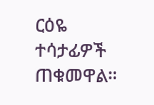ርዕዬ ተሳታፊዎች ጠቁመዋል።